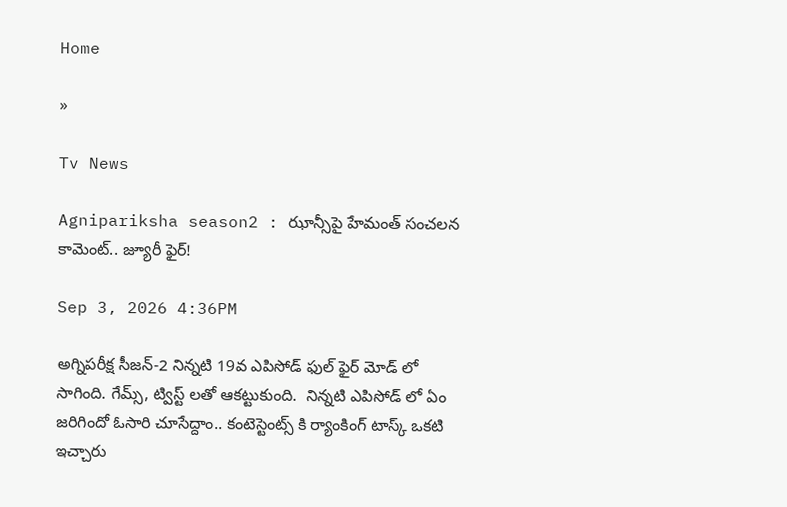Home

»

Tv News

Agnipariksha season2 : ఝాన్సీపై హేమంత్ సంచలన కామెంట్.. జ్యూరీ ఫైర్!

Sep 3, 2026 4:36PM

అగ్నిపరీక్ష సీజన్-2 నిన్నటి 19వ ఎపిసోడ్ ఫుల్ ఫైర్ మోడ్ లో సాగింది. గేమ్స్, ట్విస్ట్ లతో ఆకట్టుకుంది.  నిన్నటి ఎపిసోడ్ లో ఏం జరిగిందో ఓసారి చూసేద్దాం.. కంటెస్టెంట్స్ కి ర్యాంకింగ్ టాస్క్ ఒకటి ఇచ్చారు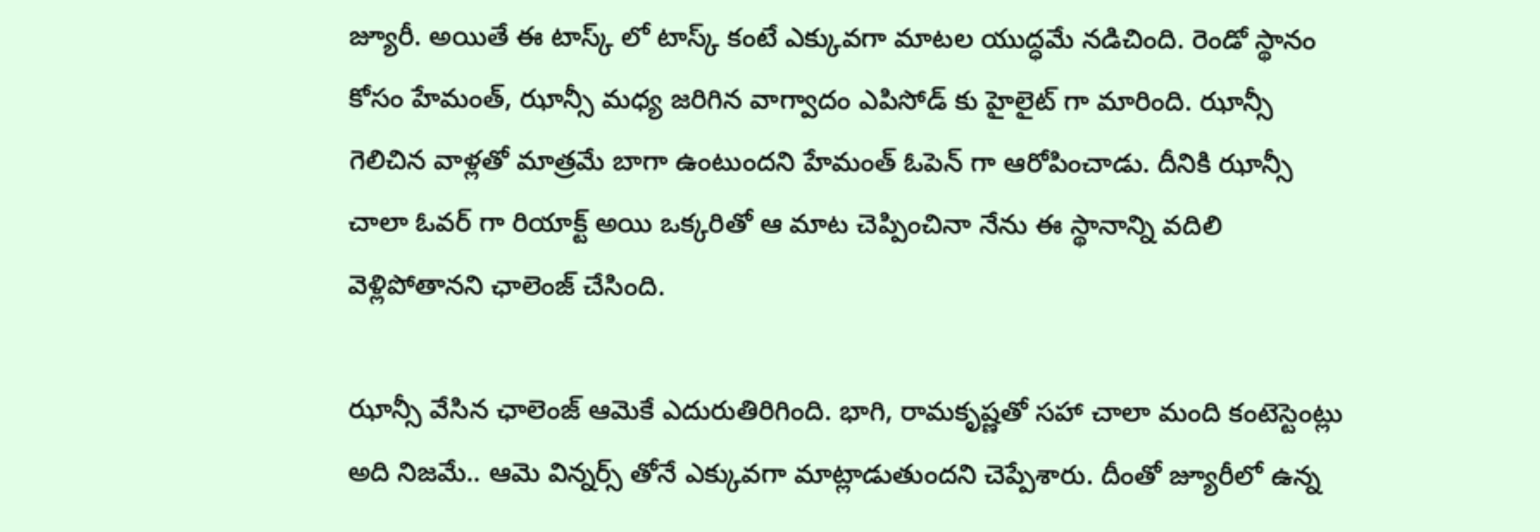జ్యూరీ. అయితే ఈ టాస్క్ లో టాస్క్ కంటే ఎక్కువగా మాటల యుద్ధమే నడిచింది. రెండో స్థానం కోసం హేమంత్, ఝాన్సీ మధ్య జరిగిన వాగ్వాదం ఎపిసోడ్ కు హైలైట్ గా మారింది. ఝాన్సీ గెలిచిన వాళ్లతో మాత్రమే బాగా ఉంటుందని హేమంత్ ఓపెన్ గా ఆరోపించాడు. దీనికి ఝాన్సీ చాలా ఓవర్ గా రియాక్ట్ అయి ఒక్కరితో ఆ మాట చెప్పించినా నేను ఈ స్థానాన్ని వదిలి వెళ్లిపోతానని ఛాలెంజ్ చేసింది.

ఝాన్సీ వేసిన ఛాలెంజ్ ఆమెకే ఎదురుతిరిగింది. భాగి, రామకృష్ణతో సహా చాలా మంది కంటెస్టెంట్లు అది నిజమే.. ఆమె విన్నర్స్ తోనే ఎక్కువగా మాట్లాడుతుందని చెప్పేశారు. దీంతో జ్యూరీలో ఉన్న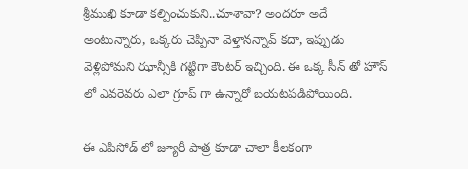శ్రీముఖి కూడా కల్పించుకుని..చూశావా? అందరూ అదే అంటున్నారు, ఒక్కరు చెప్పినా వెళ్తానన్నావ్ కదా, ఇప్పుడు వెళ్లిపోమని ఝాన్సీకి గట్టిగా కౌంటర్ ఇచ్చింది. ఈ ఒక్క సీన్ తో హౌస్ లో ఎవరెవరు ఎలా గ్రూప్ గా ఉన్నారో బయటపడిపోయింది.

ఈ ఎపిసోడ్ లో జ్యూరీ పాత్ర కూడా చాలా కీలకంగా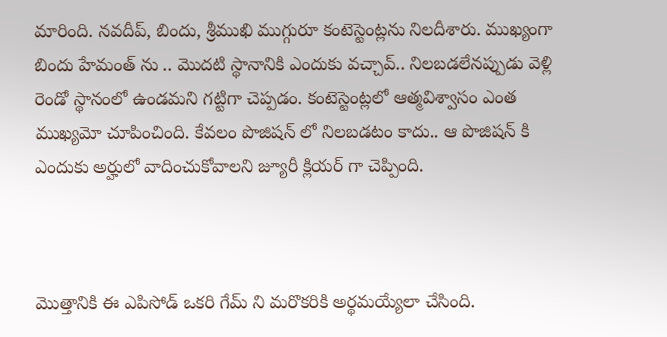మారింది. నవదీప్, బిందు, శ్రీముఖి ముగ్గురూ కంటెస్టెంట్లను నిలదీశారు. ముఖ్యంగా బిందు హేమంత్ ను .. మొదటి స్థానానికి ఎందుకు వచ్చావ్.. నిలబడలేనప్పుడు వెళ్లి రెండో స్థానంలో ఉండమని గట్టిగా చెప్పడం. కంటెస్టెంట్లలో ఆత్మవిశ్వాసం ఎంత ముఖ్యమో చూపించింది. కేవలం పొజిషన్ లో నిలబడటం కాదు.. ఆ పొజిషన్ కి ఎందుకు అర్హులో వాదించుకోవాలని జ్యూరీ క్లియర్ గా చెప్పింది.



మొత్తానికి ఈ ఎపిసోడ్ ఒకరి గేమ్ ని మరొకరికి అర్థమయ్యేలా చేసింది.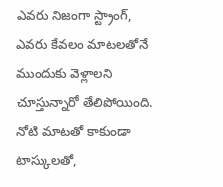ఎవరు నిజంగా స్ట్రాంగ్, ఎవరు కేవలం మాటలతోనే ముందుకు వెళ్లాలని చూస్తున్నారో తేలిపోయింది. నోటి మాటతో కాకుండా టాస్కులతో,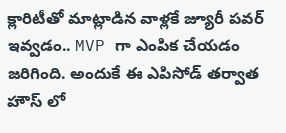క్లారిటీతో మాట్లాడిన వాళ్లకే జ్యూరీ పవర్ ఇవ్వడం.. MVP గా ఎంపిక చేయడం జరిగింది. అందుకే ఈ ఎపిసోడ్ తర్వాత హౌస్ లో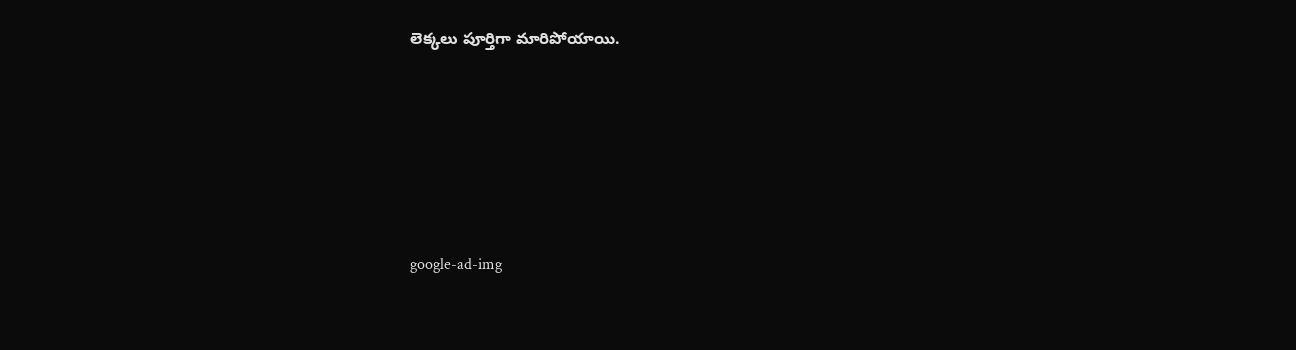లెక్కలు పూర్తిగా మారిపోయాయి.









google-ad-img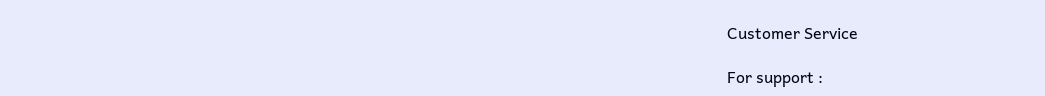Customer Service

For support :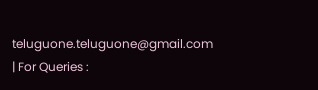teluguone.teluguone@gmail.com | For Queries :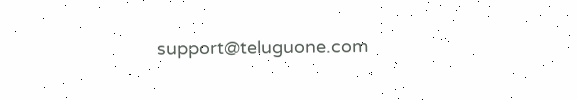support@teluguone.com